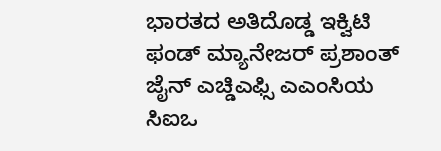ಭಾರತದ ಅತಿದೊಡ್ಡ ಇಕ್ವಿಟಿ ಫಂಡ್ ಮ್ಯಾನೇಜರ್ ಪ್ರಶಾಂತ್ ಜೈನ್ ಎಚ್ಡಿಎಫ್ಸಿ ಎಎಂಸಿಯ ಸಿಐಒ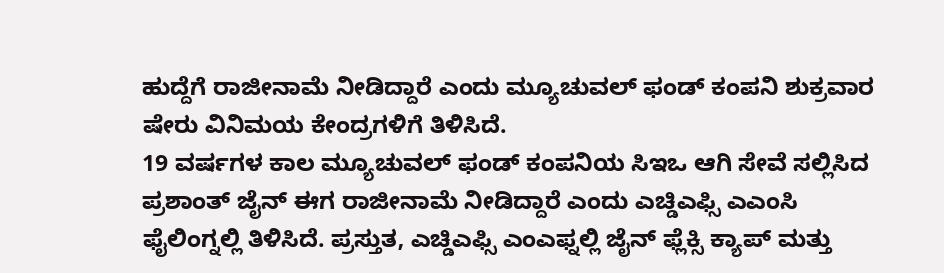ಹುದ್ದೆಗೆ ರಾಜೀನಾಮೆ ನೀಡಿದ್ದಾರೆ ಎಂದು ಮ್ಯೂಚುವಲ್ ಫಂಡ್ ಕಂಪನಿ ಶುಕ್ರವಾರ ಷೇರು ವಿನಿಮಯ ಕೇಂದ್ರಗಳಿಗೆ ತಿಳಿಸಿದೆ.
19 ವರ್ಷಗಳ ಕಾಲ ಮ್ಯೂಚುವಲ್ ಫಂಡ್ ಕಂಪನಿಯ ಸಿಇಒ ಆಗಿ ಸೇವೆ ಸಲ್ಲಿಸಿದ ಪ್ರಶಾಂತ್ ಜೈನ್ ಈಗ ರಾಜೀನಾಮೆ ನೀಡಿದ್ದಾರೆ ಎಂದು ಎಚ್ಡಿಎಫ್ಸಿ ಎಎಂಸಿ ಫೈಲಿಂಗ್ನಲ್ಲಿ ತಿಳಿಸಿದೆ. ಪ್ರಸ್ತುತ, ಎಚ್ಡಿಎಫ್ಸಿ ಎಂಎಫ್ನಲ್ಲಿ ಜೈನ್ ಫ್ಲೆಕ್ಸಿ ಕ್ಯಾಪ್ ಮತ್ತು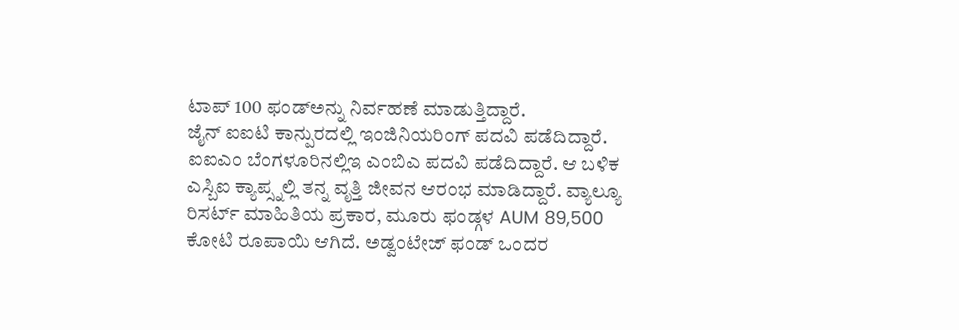ಟಾಪ್ 100 ಫಂಡ್ಅನ್ನು ನಿರ್ವಹಣೆ ಮಾಡುತ್ತಿದ್ದಾರೆ.
ಜೈನ್ ಐಐಟಿ ಕಾನ್ಪುರದಲ್ಲಿ ಇಂಜಿನಿಯರಿಂಗ್ ಪದವಿ ಪಡೆದಿದ್ದಾರೆ. ಐಐಎಂ ಬೆಂಗಳೂರಿನಲ್ಲಿಇ ಎಂಬಿಎ ಪದವಿ ಪಡೆದಿದ್ದಾರೆ. ಆ ಬಳಿಕ ಎಸ್ಬಿಐ ಕ್ಯಾಪ್ಸ್ನಲ್ಲಿ ತನ್ನ ವೃತ್ತಿ ಜೀವನ ಆರಂಭ ಮಾಡಿದ್ದಾರೆ. ವ್ಯಾಲ್ಯೂ ರಿಸರ್ಟ್ ಮಾಹಿತಿಯ ಪ್ರಕಾರ, ಮೂರು ಫಂಡ್ಗಳ AUM 89,500 ಕೋಟಿ ರೂಪಾಯಿ ಆಗಿದೆ. ಅಡ್ವಂಟೇಜ್ ಫಂಡ್ ಒಂದರ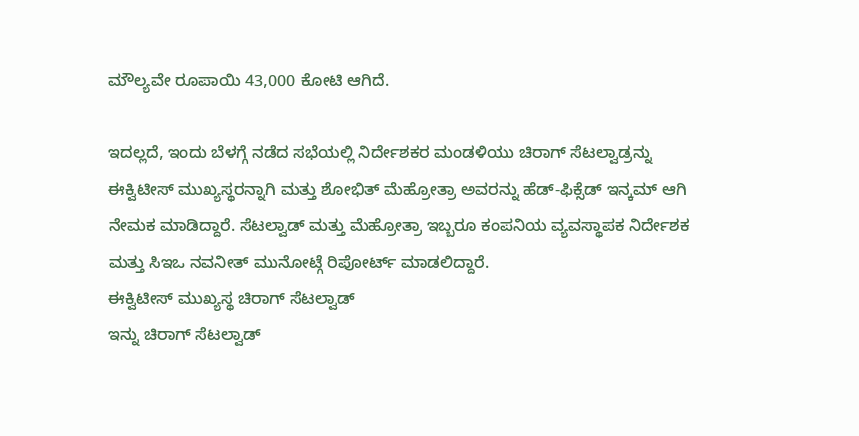ಮೌಲ್ಯವೇ ರೂಪಾಯಿ 43,000 ಕೋಟಿ ಆಗಿದೆ.

ಇದಲ್ಲದೆ, ಇಂದು ಬೆಳಗ್ಗೆ ನಡೆದ ಸಭೆಯಲ್ಲಿ ನಿರ್ದೇಶಕರ ಮಂಡಳಿಯು ಚಿರಾಗ್ ಸೆಟಲ್ವಾಡ್ರನ್ನು ಈಕ್ವಿಟೀಸ್ ಮುಖ್ಯಸ್ಥರನ್ನಾಗಿ ಮತ್ತು ಶೋಭಿತ್ ಮೆಹ್ರೋತ್ರಾ ಅವರನ್ನು ಹೆಡ್-ಫಿಕ್ಸೆಡ್ ಇನ್ಕಮ್ ಆಗಿ ನೇಮಕ ಮಾಡಿದ್ದಾರೆ. ಸೆಟಲ್ವಾಡ್ ಮತ್ತು ಮೆಹ್ರೋತ್ರಾ ಇಬ್ಬರೂ ಕಂಪನಿಯ ವ್ಯವಸ್ಥಾಪಕ ನಿರ್ದೇಶಕ ಮತ್ತು ಸಿಇಒ ನವನೀತ್ ಮುನೋಟ್ಗೆ ರಿಪೋರ್ಟ್ ಮಾಡಲಿದ್ದಾರೆ.
ಈಕ್ವಿಟೀಸ್ ಮುಖ್ಯಸ್ಥ ಚಿರಾಗ್ ಸೆಟಲ್ವಾಡ್
ಇನ್ನು ಚಿರಾಗ್ ಸೆಟಲ್ವಾಡ್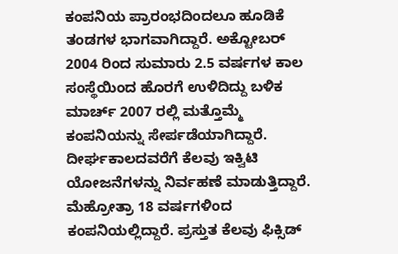ಕಂಪನಿಯ ಪ್ರಾರಂಭದಿಂದಲೂ ಹೂಡಿಕೆ ತಂಡಗಳ ಭಾಗವಾಗಿದ್ದಾರೆ. ಅಕ್ಟೋಬರ್ 2004 ರಿಂದ ಸುಮಾರು 2.5 ವರ್ಷಗಳ ಕಾಲ ಸಂಸ್ಥೆಯಿಂದ ಹೊರಗೆ ಉಳಿದಿದ್ದು ಬಳಿಕ ಮಾರ್ಚ್ 2007 ರಲ್ಲಿ ಮತ್ತೊಮ್ಮೆ ಕಂಪನಿಯನ್ನು ಸೇರ್ಪಡೆಯಾಗಿದ್ದಾರೆ. ದೀರ್ಘಕಾಲದವರೆಗೆ ಕೆಲವು ಇಕ್ವಿಟಿ ಯೋಜನೆಗಳನ್ನು ನಿರ್ವಹಣೆ ಮಾಡುತ್ತಿದ್ದಾರೆ.
ಮೆಹ್ರೋತ್ರಾ 18 ವರ್ಷಗಳಿಂದ ಕಂಪನಿಯಲ್ಲಿದ್ದಾರೆ. ಪ್ರಸ್ತುತ ಕೆಲವು ಫಿಕ್ಸಿಡ್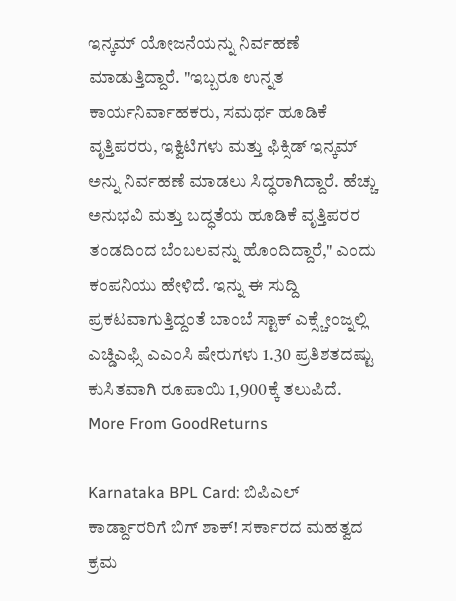ಇನ್ಕಮ್ ಯೋಜನೆಯನ್ನು ನಿರ್ವಹಣೆ ಮಾಡುತ್ತಿದ್ದಾರೆ. "ಇಬ್ಬರೂ ಉನ್ನತ ಕಾರ್ಯನಿರ್ವಾಹಕರು, ಸಮರ್ಥ ಹೂಡಿಕೆ ವೃತ್ತಿಪರರು, ಇಕ್ವಿಟಿಗಳು ಮತ್ತು ಫಿಕ್ಸಿಡ್ ಇನ್ಕಮ್ ಅನ್ನು ನಿರ್ವಹಣೆ ಮಾಡಲು ಸಿದ್ಧರಾಗಿದ್ದಾರೆ. ಹೆಚ್ಚು ಅನುಭವಿ ಮತ್ತು ಬದ್ಧತೆಯ ಹೂಡಿಕೆ ವೃತ್ತಿಪರರ ತಂಡದಿಂದ ಬೆಂಬಲವನ್ನು ಹೊಂದಿದ್ದಾರೆ," ಎಂದು ಕಂಪನಿಯು ಹೇಳಿದೆ. ಇನ್ನು ಈ ಸುದ್ದಿ ಪ್ರಕಟವಾಗುತ್ತಿದ್ದಂತೆ ಬಾಂಬೆ ಸ್ಟಾಕ್ ಎಕ್ಸ್ಚೇಂಜ್ನಲ್ಲಿ ಎಚ್ಡಿಎಫ್ಸಿ ಎಎಂಸಿ ಷೇರುಗಳು 1.30 ಪ್ರತಿಶತದಷ್ಟು ಕುಸಿತವಾಗಿ ರೂಪಾಯಿ 1,900ಕ್ಕೆ ತಲುಪಿದೆ.
More From GoodReturns

Karnataka BPL Card: ಬಿಪಿಎಲ್ ಕಾರ್ಡ್ದಾರರಿಗೆ ಬಿಗ್ ಶಾಕ್! ಸರ್ಕಾರದ ಮಹತ್ವದ ಕ್ರಮ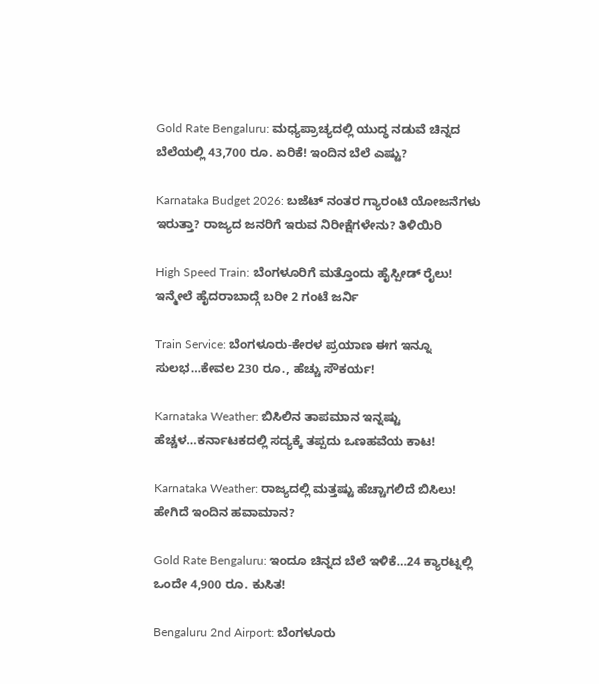Gold Rate Bengaluru: ಮಧ್ಯಪ್ರಾಚ್ಯದಲ್ಲಿ ಯುದ್ಧ ನಡುವೆ ಚಿನ್ನದ ಬೆಲೆಯಲ್ಲಿ 43,700 ರೂ. ಏರಿಕೆ! ಇಂದಿನ ಬೆಲೆ ಎಷ್ಟು?

Karnataka Budget 2026: ಬಜೆಟ್ ನಂತರ ಗ್ಯಾರಂಟಿ ಯೋಜನೆಗಳು ಇರುತ್ತಾ? ರಾಜ್ಯದ ಜನರಿಗೆ ಇರುವ ನಿರೀಕ್ಷೆಗಳೇನು? ತಿಳಿಯಿರಿ

High Speed Train: ಬೆಂಗಳೂರಿಗೆ ಮತ್ತೊಂದು ಹೈಸ್ಪೀಡ್ ರೈಲು! ಇನ್ಮೇಲೆ ಹೈದರಾಬಾದ್ಗೆ ಬರೀ 2 ಗಂಟೆ ಜರ್ನಿ

Train Service: ಬೆಂಗಳೂರು-ಕೇರಳ ಪ್ರಯಾಣ ಈಗ ಇನ್ನೂ ಸುಲಭ…ಕೇವಲ 230 ರೂ., ಹೆಚ್ಚು ಸೌಕರ್ಯ!

Karnataka Weather: ಬಿಸಿಲಿನ ತಾಪಮಾನ ಇನ್ನಷ್ಟು ಹೆಚ್ಚಳ…ಕರ್ನಾಟಕದಲ್ಲಿ ಸದ್ಯಕ್ಕೆ ತಪ್ಪದು ಒಣಹವೆಯ ಕಾಟ!

Karnataka Weather: ರಾಜ್ಯದಲ್ಲಿ ಮತ್ತಷ್ಟು ಹೆಚ್ಚಾಗಲಿದೆ ಬಿಸಿಲು! ಹೇಗಿದೆ ಇಂದಿನ ಹವಾಮಾನ?

Gold Rate Bengaluru: ಇಂದೂ ಚಿನ್ನದ ಬೆಲೆ ಇಳಿಕೆ…24 ಕ್ಯಾರಟ್ನಲ್ಲಿ ಒಂದೇ 4,900 ರೂ. ಕುಸಿತ!

Bengaluru 2nd Airport: ಬೆಂಗಳೂರು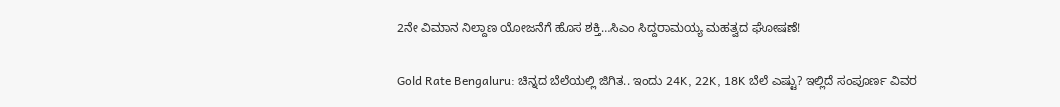2ನೇ ವಿಮಾನ ನಿಲ್ದಾಣ ಯೋಜನೆಗೆ ಹೊಸ ಶಕ್ತಿ…ಸಿಎಂ ಸಿದ್ದರಾಮಯ್ಯ ಮಹತ್ವದ ಘೋಷಣೆ!

Gold Rate Bengaluru: ಚಿನ್ನದ ಬೆಲೆಯಲ್ಲಿ ಜಿಗಿತ.. ಇಂದು 24K, 22K, 18K ಬೆಲೆ ಎಷ್ಟು? ಇಲ್ಲಿದೆ ಸಂಪೂರ್ಣ ವಿವರ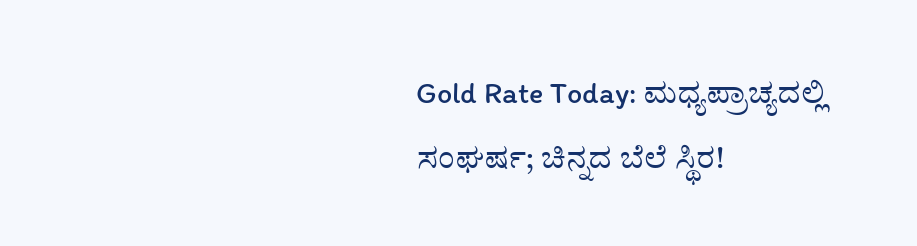Gold Rate Today: ಮಧ್ಯಪ್ರಾಚ್ಯದಲ್ಲಿ ಸಂಘರ್ಷ; ಚಿನ್ನದ ಬೆಲೆ ಸ್ಥಿರ!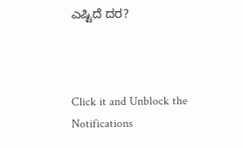ಎಷ್ಟಿದೆ ದರ?



Click it and Unblock the Notifications